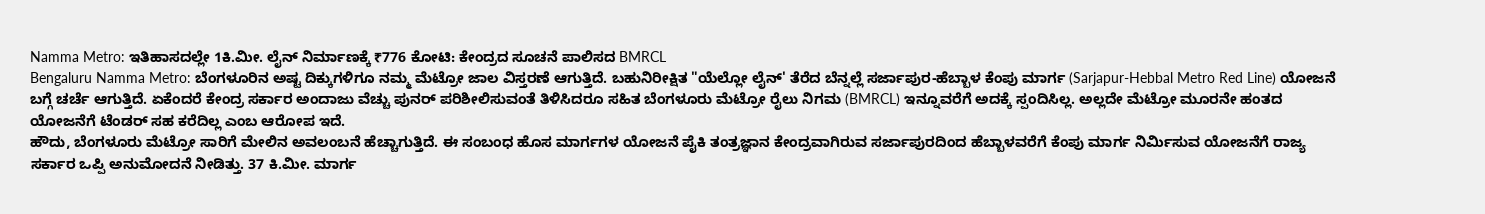Namma Metro: ಇತಿಹಾಸದಲ್ಲೇ 1ಕಿ.ಮೀ. ಲೈನ್ ನಿರ್ಮಾಣಕ್ಕೆ ₹776 ಕೋಟಿ: ಕೇಂದ್ರದ ಸೂಚನೆ ಪಾಲಿಸದ BMRCL
Bengaluru Namma Metro: ಬೆಂಗಳೂರಿನ ಅಷ್ಟ ದಿಕ್ಕುಗಳಿಗೂ ನಮ್ಮ ಮೆಟ್ರೋ ಜಾಲ ವಿಸ್ತರಣೆ ಆಗುತ್ತಿದೆ. ಬಹುನಿರೀಕ್ಷಿತ "ಯೆಲ್ಲೋ ಲೈನ್' ತೆರೆದ ಬೆನ್ನಲ್ಲೆ ಸರ್ಜಾಪುರ-ಹೆಬ್ಬಾಳ ಕೆಂಪು ಮಾರ್ಗ (Sarjapur-Hebbal Metro Red Line) ಯೋಜನೆ ಬಗ್ಗೆ ಚರ್ಚೆ ಆಗುತ್ತಿದೆ. ಏಕೆಂದರೆ ಕೇಂದ್ರ ಸರ್ಕಾರ ಅಂದಾಜು ವೆಚ್ಚು ಪುನರ್ ಪರಿಶೀಲಿಸುವಂತೆ ತಿಳಿಸಿದರೂ ಸಹಿತ ಬೆಂಗಳೂರು ಮೆಟ್ರೋ ರೈಲು ನಿಗಮ (BMRCL) ಇನ್ನೂವರೆಗೆ ಅದಕ್ಕೆ ಸ್ಪಂದಿಸಿಲ್ಲ. ಅಲ್ಲದೇ ಮೆಟ್ರೋ ಮೂರನೇ ಹಂತದ ಯೋಜನೆಗೆ ಟೆಂಡರ್ ಸಹ ಕರೆದಿಲ್ಲ ಎಂಬ ಆರೋಪ ಇದೆ.
ಹೌದು, ಬೆಂಗಳೂರು ಮೆಟ್ರೋ ಸಾರಿಗೆ ಮೇಲಿನ ಅವಲಂಬನೆ ಹೆಚ್ಚಾಗುತ್ತಿದೆ. ಈ ಸಂಬಂಧ ಹೊಸ ಮಾರ್ಗಗಳ ಯೋಜನೆ ಪೈಕಿ ತಂತ್ರಜ್ಞಾನ ಕೇಂದ್ರವಾಗಿರುವ ಸರ್ಜಾಪುರದಿಂದ ಹೆಬ್ಬಾಳವರೆಗೆ ಕೆಂಪು ಮಾರ್ಗ ನಿರ್ಮಿಸುವ ಯೋಜನೆಗೆ ರಾಜ್ಯ ಸರ್ಕಾರ ಒಪ್ಪಿ ಅನುಮೋದನೆ ನೀಡಿತ್ತು. 37 ಕಿ.ಮೀ. ಮಾರ್ಗ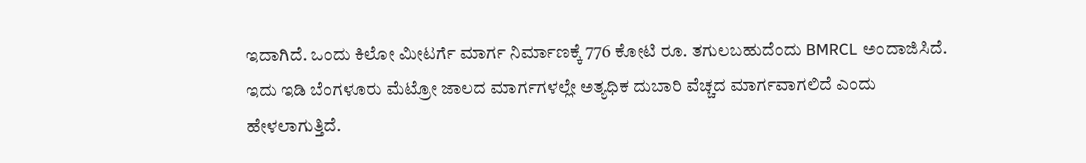ಇದಾಗಿದೆ. ಒಂದು ಕಿಲೋ ಮೀಟರ್ಗೆ ಮಾರ್ಗ ನಿರ್ಮಾಣಕ್ಕೆ 776 ಕೋಟಿ ರೂ. ತಗುಲಬಹುದೆಂದು BMRCL ಅಂದಾಜಿಸಿದೆ. ಇದು ಇಡಿ ಬೆಂಗಳೂರು ಮೆಟ್ರೋ ಜಾಲದ ಮಾರ್ಗಗಳಲ್ಲೇ ಅತ್ಯಧಿಕ ದುಬಾರಿ ವೆಚ್ಚದ ಮಾರ್ಗವಾಗಲಿದೆ ಎಂದು ಹೇಳಲಾಗುತ್ತಿದೆ.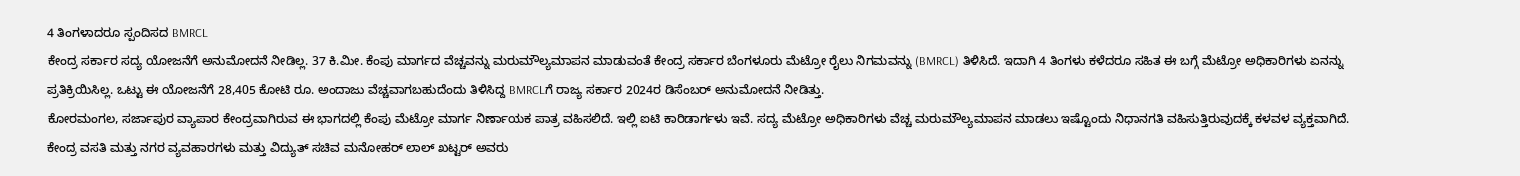4 ತಿಂಗಳಾದರೂ ಸ್ಪಂದಿಸದ BMRCL
ಕೇಂದ್ರ ಸರ್ಕಾರ ಸದ್ಯ ಯೋಜನೆಗೆ ಅನುಮೋದನೆ ನೀಡಿಲ್ಲ. 37 ಕಿ.ಮೀ. ಕೆಂಪು ಮಾರ್ಗದ ವೆಚ್ಚವನ್ನು ಮರುಮೌಲ್ಯಮಾಪನ ಮಾಡುವಂತೆ ಕೇಂದ್ರ ಸರ್ಕಾರ ಬೆಂಗಳೂರು ಮೆಟ್ರೋ ರೈಲು ನಿಗಮವನ್ನು (BMRCL) ತಿಳಿಸಿದೆ. ಇದಾಗಿ 4 ತಿಂಗಳು ಕಳೆದರೂ ಸಹಿತ ಈ ಬಗ್ಗೆ ಮೆಟ್ರೋ ಅಧಿಕಾರಿಗಳು ಏನನ್ನು ಪ್ರತಿಕ್ರಿಯಿಸಿಲ್ಲ. ಒಟ್ಟು ಈ ಯೋಜನೆಗೆ 28,405 ಕೋಟಿ ರೂ. ಅಂದಾಜು ವೆಚ್ಚವಾಗಬಹುದೆಂದು ತಿಳಿಸಿದ್ದ BMRCLಗೆ ರಾಜ್ಯ ಸರ್ಕಾರ 2024ರ ಡಿಸೆಂಬರ್ ಅನುಮೋದನೆ ನೀಡಿತ್ತು.
ಕೋರಮಂಗಲ, ಸರ್ಜಾಪುರ ವ್ಯಾಪಾರ ಕೇಂದ್ರವಾಗಿರುವ ಈ ಭಾಗದಲ್ಲಿ ಕೆಂಪು ಮೆಟ್ರೋ ಮಾರ್ಗ ನಿರ್ಣಾಯಕ ಪಾತ್ರ ವಹಿಸಲಿದೆ. ಇಲ್ಲಿ ಐಟಿ ಕಾರಿಡಾರ್ಗಳು ಇವೆ. ಸದ್ಯ ಮೆಟ್ರೋ ಅಧಿಕಾರಿಗಳು ವೆಚ್ಚ ಮರುಮೌಲ್ಯಮಾಪನ ಮಾಡಲು ಇಷ್ಟೊಂದು ನಿಧಾನಗತಿ ವಹಿಸುತ್ತಿರುವುದಕ್ಕೆ ಕಳವಳ ವ್ಯಕ್ತವಾಗಿದೆ.
ಕೇಂದ್ರ ವಸತಿ ಮತ್ತು ನಗರ ವ್ಯವಹಾರಗಳು ಮತ್ತು ವಿದ್ಯುತ್ ಸಚಿವ ಮನೋಹರ್ ಲಾಲ್ ಖಟ್ಟರ್ ಅವರು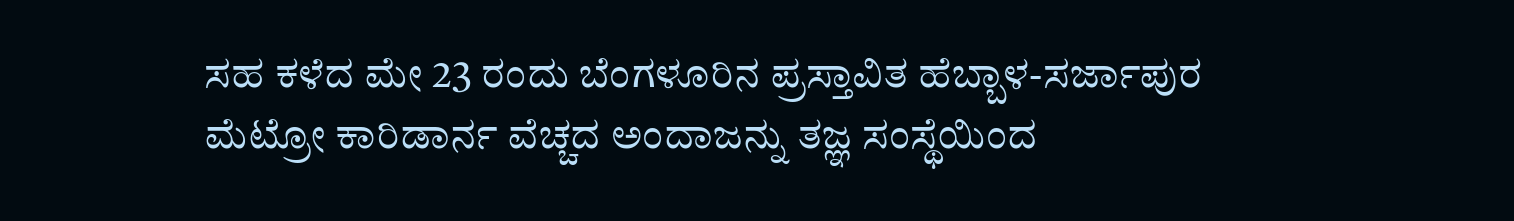ಸಹ ಕಳೆದ ಮೇ 23 ರಂದು ಬೆಂಗಳೂರಿನ ಪ್ರಸ್ತಾವಿತ ಹೆಬ್ಬಾಳ-ಸರ್ಜಾಪುರ ಮೆಟ್ರೋ ಕಾರಿಡಾರ್ನ ವೆಚ್ಚದ ಅಂದಾಜನ್ನು ತಜ್ಞ ಸಂಸ್ಥೆಯಿಂದ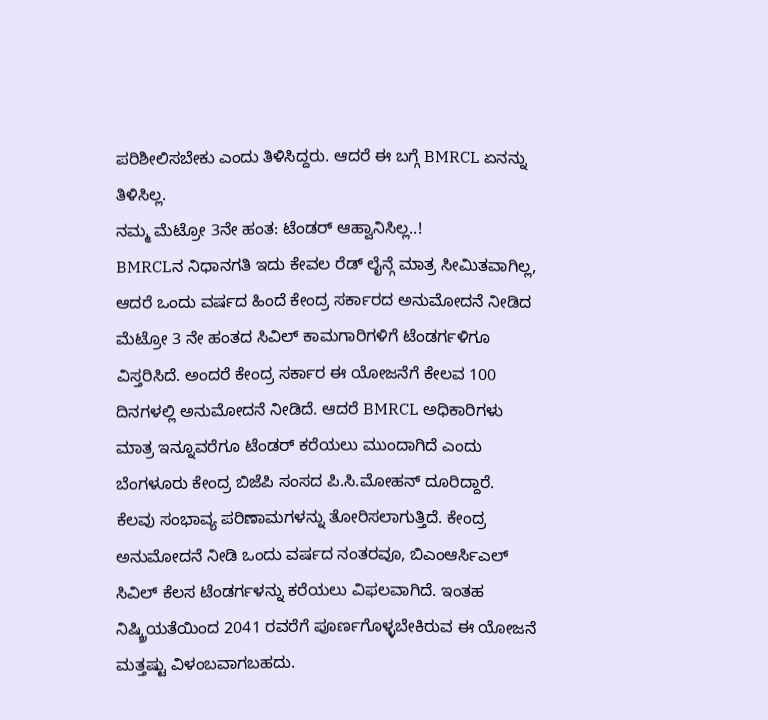ಪರಿಶೀಲಿಸಬೇಕು ಎಂದು ತಿಳಿಸಿದ್ದರು. ಆದರೆ ಈ ಬಗ್ಗೆ BMRCL ಏನನ್ನು ತಿಳಿಸಿಲ್ಲ.
ನಮ್ಮ ಮೆಟ್ರೋ 3ನೇ ಹಂತ: ಟೆಂಡರ್ ಆಹ್ವಾನಿಸಿಲ್ಲ..!
BMRCLನ ನಿಧಾನಗತಿ ಇದು ಕೇವಲ ರೆಡ್ ಲೈನ್ಗೆ ಮಾತ್ರ ಸೀಮಿತವಾಗಿಲ್ಲ, ಆದರೆ ಒಂದು ವರ್ಷದ ಹಿಂದೆ ಕೇಂದ್ರ ಸರ್ಕಾರದ ಅನುಮೋದನೆ ನೀಡಿದ ಮೆಟ್ರೋ 3 ನೇ ಹಂತದ ಸಿವಿಲ್ ಕಾಮಗಾರಿಗಳಿಗೆ ಟೆಂಡರ್ಗಳಿಗೂ ವಿಸ್ತರಿಸಿದೆ. ಅಂದರೆ ಕೇಂದ್ರ ಸರ್ಕಾರ ಈ ಯೋಜನೆಗೆ ಕೇಲವ 100 ದಿನಗಳಲ್ಲಿ ಅನುಮೋದನೆ ನೀಡಿದೆ. ಆದರೆ BMRCL ಅಧಿಕಾರಿಗಳು ಮಾತ್ರ ಇನ್ನೂವರೆಗೂ ಟೆಂಡರ್ ಕರೆಯಲು ಮುಂದಾಗಿದೆ ಎಂದು ಬೆಂಗಳೂರು ಕೇಂದ್ರ ಬಿಜೆಪಿ ಸಂಸದ ಪಿ.ಸಿ.ಮೋಹನ್ ದೂರಿದ್ದಾರೆ.
ಕೆಲವು ಸಂಭಾವ್ಯ ಪರಿಣಾಮಗಳನ್ನು ತೋರಿಸಲಾಗುತ್ತಿದೆ. ಕೇಂದ್ರ ಅನುಮೋದನೆ ನೀಡಿ ಒಂದು ವರ್ಷದ ನಂತರವೂ, ಬಿಎಂಆರ್ಸಿಎಲ್ ಸಿವಿಲ್ ಕೆಲಸ ಟೆಂಡರ್ಗಳನ್ನು ಕರೆಯಲು ವಿಫಲವಾಗಿದೆ. ಇಂತಹ ನಿಷ್ಕ್ರಿಯತೆಯಿಂದ 2041 ರವರೆಗೆ ಪೂರ್ಣಗೊಳ್ಳಬೇಕಿರುವ ಈ ಯೋಜನೆ ಮತ್ತಷ್ಟು ವಿಳಂಬವಾಗಬಹದು.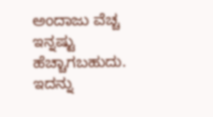ಅಂದಾಜು ವೆಚ್ಚ ಇನ್ನಷ್ಟು ಹೆಚ್ಚಾಗಬಹುದು. ಇದನ್ನು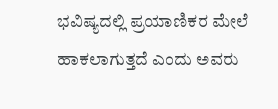ಭವಿಷ್ಯದಲ್ಲಿ ಪ್ರಯಾಣಿಕರ ಮೇಲೆ ಹಾಕಲಾಗುತ್ತದೆ ಎಂದು ಅವರು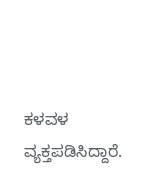ಕಳವಳ ವ್ಯಕ್ತಪಡಿಸಿದ್ದಾರೆ.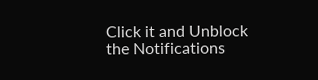Click it and Unblock the Notifications